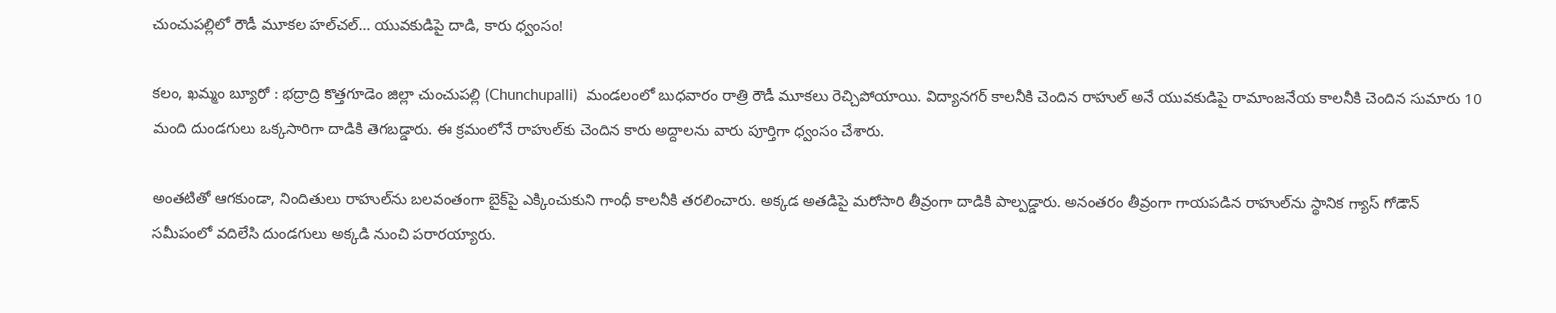చుంచుపల్లిలో రౌడీ మూకల హల్‌చల్… యువకుడిపై దాడి, కారు ధ్వంసం!

కలం, ఖమ్మం బ్యూరో : భద్రాద్రి కొత్తగూడెం జిల్లా చుంచుపల్లి (Chunchupalli)  మండలంలో బుధవారం రాత్రి రౌడీ మూకలు రెచ్చిపోయాయి. విద్యానగర్ కాలనీకి చెందిన రాహుల్ అనే యువకుడిపై రామాంజనేయ కాలనీకి చెందిన సుమారు 10 మంది దుండగులు ఒక్కసారిగా దాడికి తెగబడ్డారు. ఈ క్రమంలోనే రాహుల్‌కు చెందిన కారు అద్దాలను వారు పూర్తిగా ధ్వంసం చేశారు.

అంతటితో ఆగకుండా, నిందితులు రాహుల్‌ను బలవంతంగా బైక్‌పై ఎక్కించుకుని గాంధీ కాలనీకి తరలించారు. అక్కడ అతడిపై మరోసారి తీవ్రంగా దాడికి పాల్పడ్డారు. అనంతరం తీవ్రంగా గాయపడిన రాహుల్‌ను స్థానిక గ్యాస్ గోడౌన్ సమీపంలో వదిలేసి దుండగులు అక్కడి నుంచి పరారయ్యారు.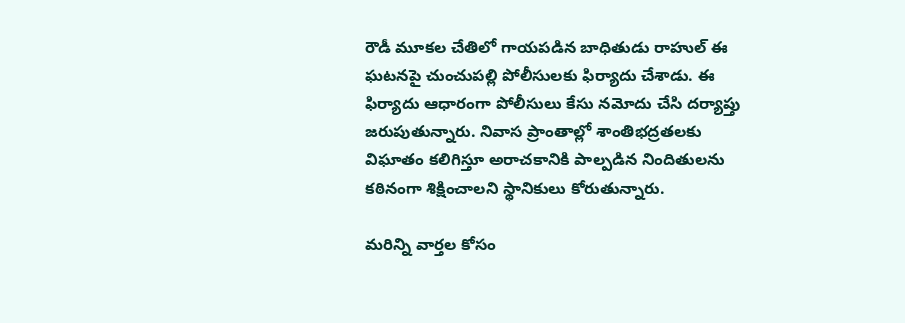రౌడీ మూకల చేతిలో గాయపడిన బాధితుడు రాహుల్ ఈ ఘటనపై చుంచుపల్లి పోలీసులకు ఫిర్యాదు చేశాడు. ఈ ఫిర్యాదు ఆధారంగా పోలీసులు కేసు నమోదు చేసి దర్యాప్తు జరుపుతున్నారు. నివాస ప్రాంతాల్లో శాంతిభద్రతలకు విఘాతం కలిగిస్తూ అరాచకానికి పాల్పడిన నిందితులను కఠినంగా శిక్షించాలని స్థానికులు కోరుతున్నారు.

మ‌రిన్ని వార్త‌ల కోసం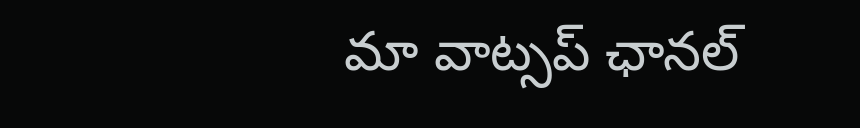మా వాట్స‌ప్ ఛాన‌ల్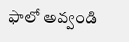ఫాలో అవ్వండి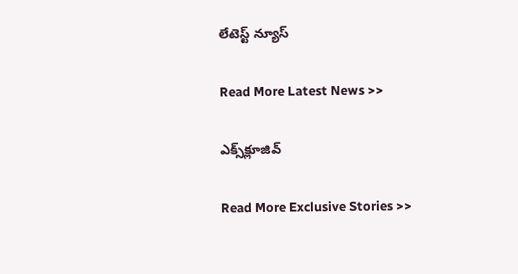లేటెస్ట్ న్యూస్‌

Read More Latest News >>

ఎక్స్‌క్లూజివ్‌

Read More Exclusive Stories >>